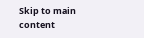Skip to main content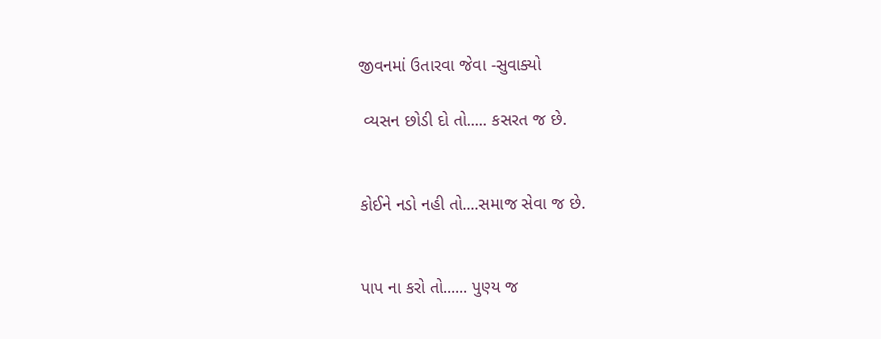જીવનમાં ઉતારવા જેવા -સુવાક્યો

 વ્યસન છોડી દો તો..... કસરત જ છે.


કોઈને નડો નહી તો....સમાજ સેવા જ છે.


પાપ ના કરો તો...... પુણ્ય જ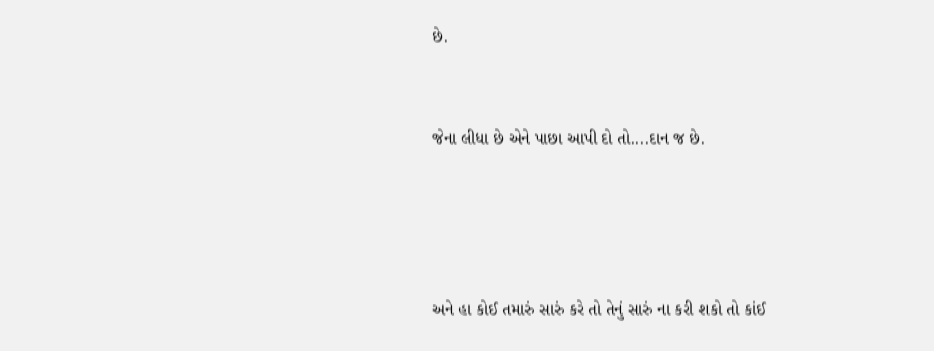છે.


જેના લીધા છે એને પાછા આપી દો તો....દાન જ છે.




અને હા કોઈ તમારું સારું કરે તો તેનું સારું ના કરી શકો તો કાંઈ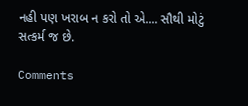નહી પણ ખરાબ ન કરો તો એ.... સૌથી મોટું સત્કર્મ જ છે.

Comments